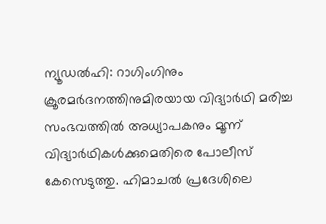ന്യൂഡൽഹി: റാഗിംഗിനും ക്രൂരമർദനത്തിനുമിരയായ വിദ്യാർഥി മരിച്ച സംഭവത്തിൽ അധ്യാപകനും മൂന്ന് വിദ്യാർഥികൾക്കുമെതിരെ പോലീസ് കേസെടുത്തു. ഹിമാചൽ പ്രദേശിലെ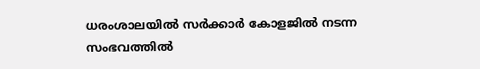ധരംശാലയിൽ സർക്കാർ കോളജിൽ നടന്ന സംഭവത്തിൽ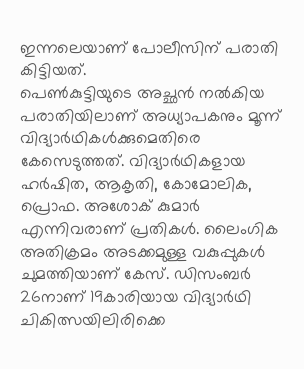ഇന്നലെയാണ് പോലീസിന് പരാതി കിട്ടിയത്.
പെൺകുട്ടിയുടെ അച്ഛൻ നൽകിയ പരാതിയിലാണ് അധ്യാപകനും മൂന്ന് വിദ്യാർഥികൾക്കുമെതിരെ കേസെടുത്തത്. വിദ്യാർഥികളായ ഹർഷിത, ആകൃതി, കോമോലിക, പ്രൊഫ. അശോക് കുമാർ എന്നിവരാണ് പ്രതികൾ. ലൈംഗിക അതിക്രമം അടക്കമുള്ള വകുപ്പുകൾ ചുമത്തിയാണ് കേസ്. ഡിസംബർ 26നാണ് 19കാരിയായ വിദ്യാർഥി ചികിത്സയിലിരിക്കെ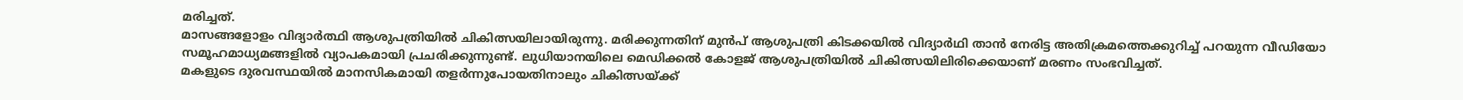മരിച്ചത്.
മാസങ്ങളോളം വിദ്യാർത്ഥി ആശുപത്രിയിൽ ചികിത്സയിലായിരുന്നു. മരിക്കുന്നതിന് മുൻപ് ആശുപത്രി കിടക്കയിൽ വിദ്യാർഥി താൻ നേരിട്ട അതിക്രമത്തെക്കുറിച്ച് പറയുന്ന വീഡിയോ സമൂഹമാധ്യമങ്ങളിൽ വ്യാപകമായി പ്രചരിക്കുന്നുണ്ട്. ലുധിയാനയിലെ മെഡിക്കൽ കോളജ് ആശുപത്രിയിൽ ചികിത്സയിലിരിക്കെയാണ് മരണം സംഭവിച്ചത്.
മകളുടെ ദുരവസ്ഥയിൽ മാനസികമായി തളർന്നുപോയതിനാലും ചികിത്സയ്ക്ക്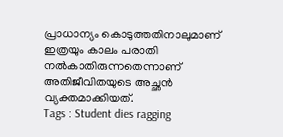പ്രാധാന്യം കൊടുത്തതിനാലുമാണ് ഇത്രയും കാലം പരാതി നൽകാതിരുന്നതെന്നാണ് അതിജീവിതയുടെ അച്ഛൻ വ്യക്തമാക്കിയത്.
Tags : Student dies ragging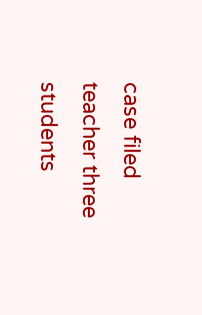case filed teacher three students